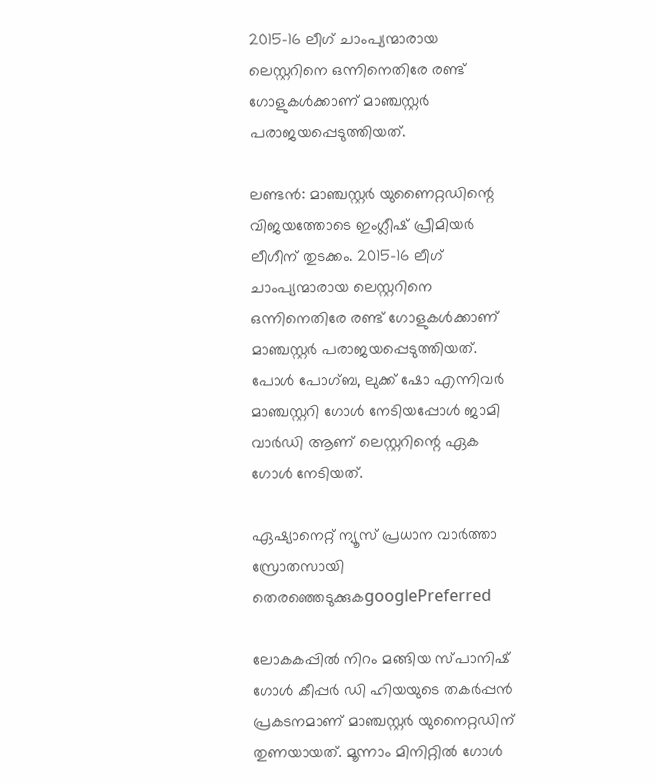2015-16 ലീഗ് ചാംപ്യന്മാരായ ലെസ്റ്ററിനെ ഒന്നിനെതിരേ രണ്ട് ഗോളുകള്‍ക്കാണ് മാഞ്ചസ്റ്റര്‍ പരാജയപ്പെടുത്തിയത്.

ലണ്ടന്‍: മാഞ്ചസ്റ്റര്‍ യുണൈറ്റഡിന്റെ വിജയത്തോടെ ഇംഗ്ലീഷ് പ്രീമിയര്‍ ലീഗീന് തുടക്കം. 2015-16 ലീഗ് ചാംപ്യന്മാരായ ലെസ്റ്ററിനെ ഒന്നിനെതിരേ രണ്ട് ഗോളുകള്‍ക്കാണ് മാഞ്ചസ്റ്റര്‍ പരാജയപ്പെടുത്തിയത്. പോള്‍ പോഗ്ബ, ലുക്ക് ഷോ എന്നിവര്‍ മാഞ്ചസ്റ്ററി ഗോള്‍ നേടിയപ്പോള്‍ ജാമി വാര്‍ഡി ആണ് ലെസ്റ്ററിന്റെ ഏക ഗോള്‍ നേടിയത്.

ഏഷ്യാനെറ്റ് ന്യൂസ് പ്രധാന വാർത്താ സ്രോതസായി തെരഞ്ഞെടുക്കുകgooglePreferred

ലോകകപ്പില്‍ നിറം മങ്ങിയ സ്പാനിഷ് ഗോള്‍ കീപ്പര്‍ ഡി ഹിയയുടെ തകര്‍പ്പന്‍ പ്രകടനമാണ് മാഞ്ചസ്റ്റര്‍ യുനൈറ്റഡിന് തുണയായത്. മൂന്നാം മിനിറ്റില്‍ ഗോള്‍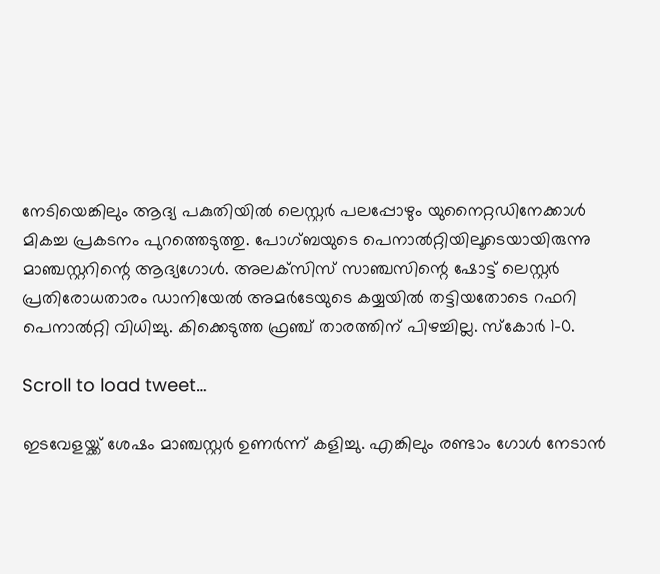നേടിയെങ്കിലും ആദ്യ പകുതിയില്‍ ലെസ്റ്റര്‍ പലപ്പോഴും യുനൈറ്റഡിനേക്കാള്‍ മികച്ച പ്രകടനം പുറത്തെടുത്തു. പോഗ്ബയുടെ പെനാല്‍റ്റിയിലൂടെയായിരുന്നു മാഞ്ചസ്റ്ററിന്റെ ആദ്യഗോള്‍. അലക്‌സിസ് സാഞ്ചസിന്റെ ഷോട്ട് ലെസ്റ്റര്‍ പ്രതിരോധതാരം ഡാനിയേല്‍ അമര്‍ടേയുടെ കയ്യയില്‍ തട്ടിയതോടെ റഫറി പെനാല്‍റ്റി വിധിച്ചു. കിക്കെടുത്ത ഫ്രഞ്ച് താരത്തിന് പിഴച്ചില്ല. സ്‌കോര്‍ 1-0.

Scroll to load tweet…

ഇടവേളയ്ക്ക് ശേഷം മാഞ്ചസ്റ്റര്‍ ഉണര്‍ന്ന് കളിച്ചു. എങ്കിലും രണ്ടാം ഗോള്‍ നേടാന്‍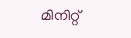മിനിറ്റ്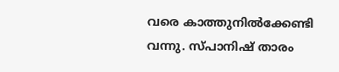വരെ കാത്തുനില്‍ക്കേണ്ടി വന്നു. സ്പാനിഷ് താരം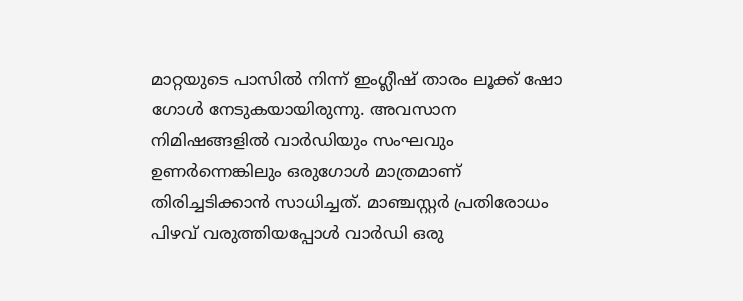മാറ്റയുടെ പാസില്‍ നിന്ന് ഇംഗ്ലീഷ് താരം ലൂക്ക് ഷോ ഗോള്‍ നേടുകയായിരുന്നു. അവസാന നിമിഷങ്ങളില്‍ വാര്‍ഡിയും സംഘവും ഉണര്‍ന്നെങ്കിലും ഒരുഗോള്‍ മാത്രമാണ് തിരിച്ചടിക്കാന്‍ സാധിച്ചത്. മാഞ്ചസ്റ്റര്‍ പ്രതിരോധം പിഴവ് വരുത്തിയപ്പോള്‍ വാര്‍ഡി ഒരു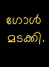ഗോള്‍ മടക്കി.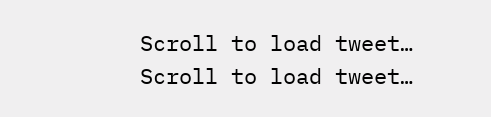Scroll to load tweet…
Scroll to load tweet…